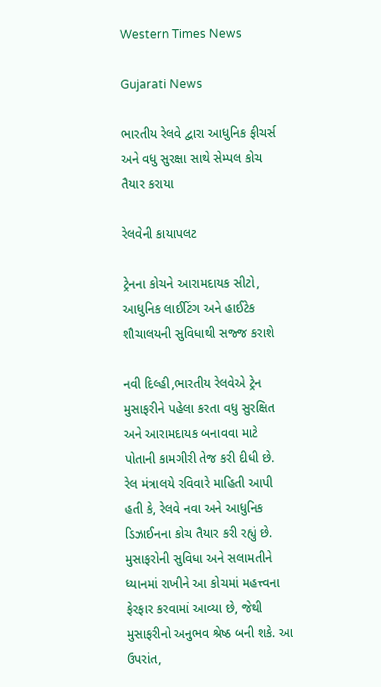Western Times News

Gujarati News

ભારતીય રેલવે દ્વારા આધુનિક ફીચર્સ અને વધુ સુરક્ષા સાથે સેમ્પલ કોચ તૈયાર કરાયા

રેલવેની કાયાપલટ

ટ્રેનના કોચને આરામદાયક સીટો, આધુનિક લાઈટિંગ અને હાઈટેક શૌચાલયની સુવિધાથી સજ્જ કરાશે

નવી દિલ્હી,ભારતીય રેલવેએ ટ્રેન મુસાફરીને પહેલા કરતા વધુ સુરક્ષિત અને આરામદાયક બનાવવા માટે પોતાની કામગીરી તેજ કરી દીધી છે. રેલ મંત્રાલયે રવિવારે માહિતી આપી હતી કે, રેલવે નવા અને આધુનિક ડિઝાઈનના કોચ તૈયાર કરી રહ્યું છે. મુસાફરોની સુવિધા અને સલામતીને ધ્યાનમાં રાખીને આ કોચમાં મહત્ત્વના ફેરફાર કરવામાં આવ્યા છે, જેથી મુસાફરીનો અનુભવ શ્રેષ્ઠ બની શકે. આ ઉપરાંત,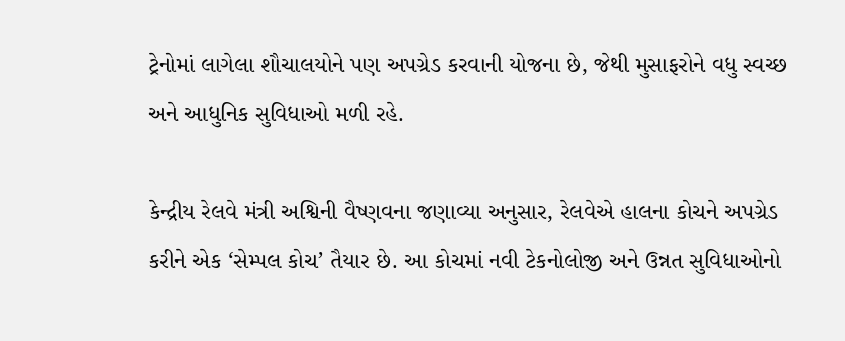ટ્રેનોમાં લાગેલા શૌચાલયોને પણ અપગ્રેડ કરવાની યોજના છે, જેથી મુસાફરોને વધુ સ્વચ્છ અને આધુનિક સુવિધાઓ મળી રહે.

કેન્દ્રીય રેલવે મંત્રી અશ્વિની વૈષ્ણવના જણાવ્યા અનુસાર, રેલવેએ હાલના કોચને અપગ્રેડ કરીને એક ‘સેમ્પલ કોચ’ તૈયાર છે. આ કોચમાં નવી ટેકનોલોજી અને ઉન્નત સુવિધાઓનો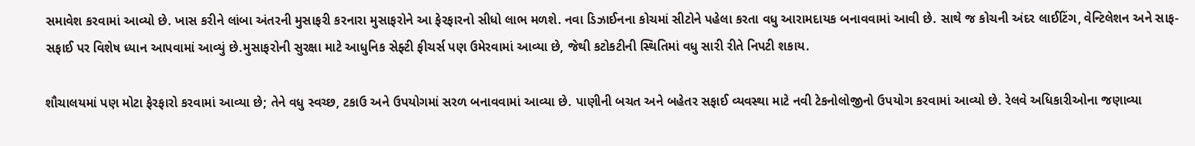સમાવેશ કરવામાં આવ્યો છે. ખાસ કરીને લાંબા અંતરની મુસાફરી કરનારા મુસાફરોને આ ફેરફારનો સીધો લાભ મળશે. નવા ડિઝાઈનના કોચમાં સીટોને પહેલા કરતા વધુ આરામદાયક બનાવવામાં આવી છે. સાથે જ કોચની અંદર લાઈટિંગ, વેન્ટિલેશન અને સાફ-સફાઈ પર વિશેષ ધ્યાન આપવામાં આવ્યું છે.મુસાફરોની સુરક્ષા માટે આધુનિક સેફ્ટી ફીચર્સ પણ ઉમેરવામાં આવ્યા છે, જેથી કટોકટીની સ્થિતિમાં વધુ સારી રીતે નિપટી શકાય.

શૌચાલયમાં પણ મોટા ફેરફારો કરવામાં આવ્યા છે; તેને વધુ સ્વચ્છ, ટકાઉ અને ઉપયોગમાં સરળ બનાવવામાં આવ્યા છે. પાણીની બચત અને બહેતર સફાઈ વ્યવસ્થા માટે નવી ટેકનોલોજીનો ઉપયોગ કરવામાં આવ્યો છે. રેલવે અધિકારીઓના જણાવ્યા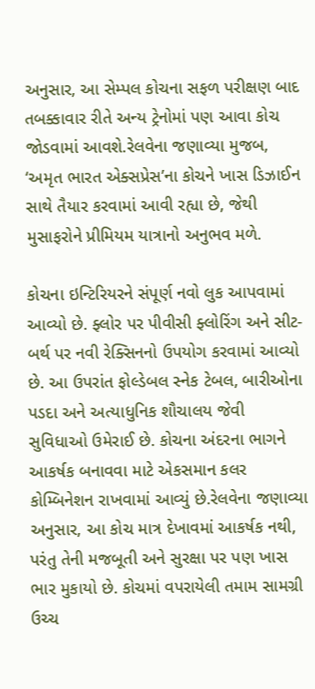અનુસાર, આ સેમ્પલ કોચના સફળ પરીક્ષણ બાદ તબક્કાવાર રીતે અન્ય ટ્રેનોમાં પણ આવા કોચ જોડવામાં આવશે.રેલવેના જણાવ્યા મુજબ, ‘અમૃત ભારત એક્સપ્રેસ’ના કોચને ખાસ ડિઝાઈન સાથે તૈયાર કરવામાં આવી રહ્યા છે, જેથી મુસાફરોને પ્રીમિયમ યાત્રાનો અનુભવ મળે.

કોચના ઇન્ટિરિયરને સંપૂર્ણ નવો લુક આપવામાં આવ્યો છે. ફ્લોર પર પીવીસી ફ્લોરિંગ અને સીટ-બર્થ પર નવી રેક્સિનનો ઉપયોગ કરવામાં આવ્યો છે. આ ઉપરાંત ફોલ્ડેબલ સ્નેક ટેબલ, બારીઓના પડદા અને અત્યાધુનિક શૌચાલય જેવી સુવિધાઓ ઉમેરાઈ છે. કોચના અંદરના ભાગને આકર્ષક બનાવવા માટે એકસમાન કલર કોમ્બિનેશન રાખવામાં આવ્યું છે.રેલવેના જણાવ્યા અનુસાર, આ કોચ માત્ર દેખાવમાં આકર્ષક નથી, પરંતુ તેની મજબૂતી અને સુરક્ષા પર પણ ખાસ ભાર મુકાયો છે. કોચમાં વપરાયેલી તમામ સામગ્રી ઉચ્ચ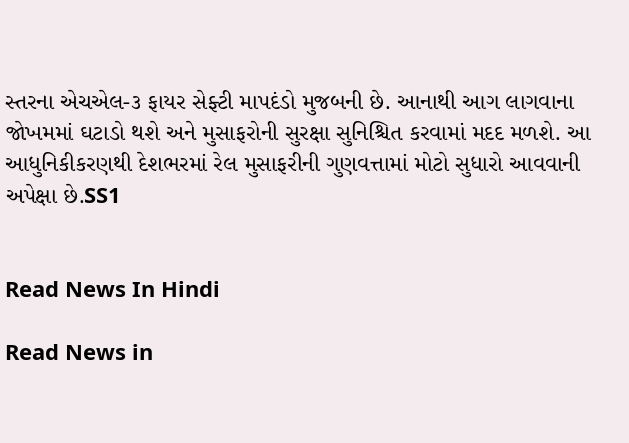સ્તરના એચએલ-૩ ફાયર સેફ્ટી માપદંડો મુજબની છે. આનાથી આગ લાગવાના જોખમમાં ઘટાડો થશે અને મુસાફરોની સુરક્ષા સુનિશ્ચિત કરવામાં મદદ મળશે. આ આધુનિકીકરણથી દેશભરમાં રેલ મુસાફરીની ગુણવત્તામાં મોટો સુધારો આવવાની અપેક્ષા છે.SS1


Read News In Hindi

Read News in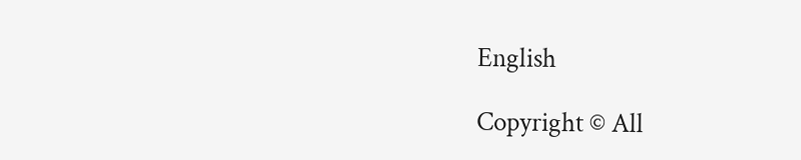English

Copyright © All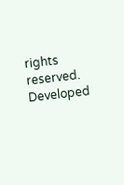rights reserved. Developed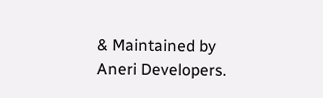& Maintained by Aneri Developers.